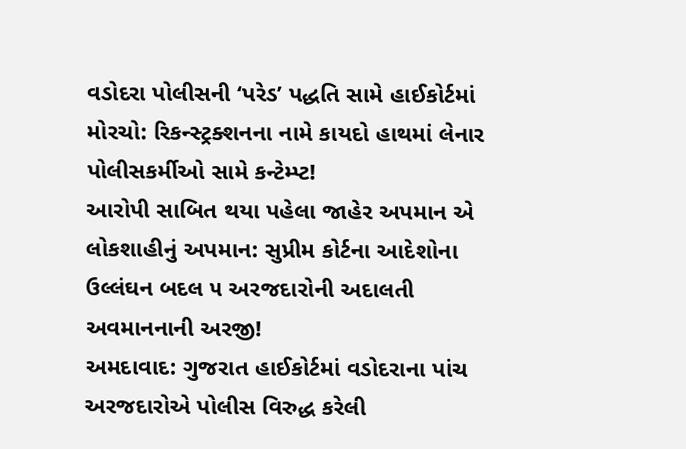વડોદરા પોલીસની ‘પરેડ’ પદ્ધતિ સામે હાઈકોર્ટમાં મોરચો: રિકન્સ્ટ્રક્શનના નામે કાયદો હાથમાં લેનાર પોલીસકર્મીઓ સામે કન્ટેમ્પ્ટ!
આરોપી સાબિત થયા પહેલા જાહેર અપમાન એ લોકશાહીનું અપમાન: સુપ્રીમ કોર્ટના આદેશોના ઉલ્લંઘન બદલ ૫ અરજદારોની અદાલતી અવમાનનાની અરજી!
અમદાવાદ: ગુજરાત હાઈકોર્ટમાં વડોદરાના પાંચ અરજદારોએ પોલીસ વિરુદ્ધ કરેલી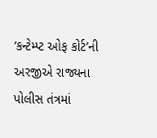‘કન્ટેમ્પ્ટ ઓફ કોર્ટ’ની અરજીએ રાજ્યના પોલીસ તંત્રમાં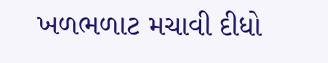ખળભળાટ મચાવી દીધો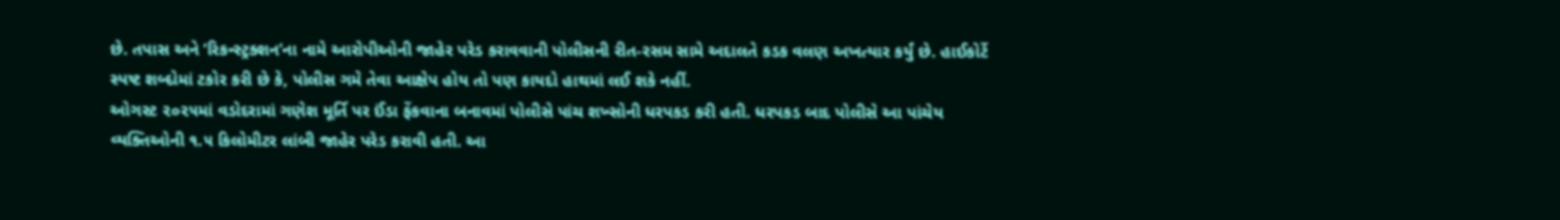છે. તપાસ અને ‘રિકન્સ્ટ્રક્શન’ના નામે આરોપીઓની જાહેર પરેડ કરાવવાની પોલીસની રીત-રસમ સામે અદાલતે કડક વલણ અખત્યાર કર્યું છે. હાઈકોર્ટે સ્પષ્ટ શબ્દોમાં ટકોર કરી છે કે, પોલીસ ગમે તેવા આક્ષેપ હોય તો પણ કાયદો હાથમાં લઈ શકે નહીં.
ઓગસ્ટ ૨૦૨૫માં વડોદરામાં ગણેશ મૂર્તિ પર ઈંડા ફેંકવાના બનાવમાં પોલીસે પાંચ શખ્સોની ધરપકડ કરી હતી. ધરપકડ બાદ પોલીસે આ પાંચેય વ્યક્તિઓની ૧.૫ કિલોમીટર લાંબી જાહેર પરેડ કરાવી હતી. આ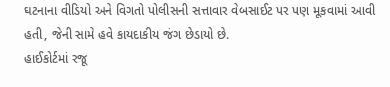ઘટનાના વીડિયો અને વિગતો પોલીસની સત્તાવાર વેબસાઈટ પર પણ મૂકવામાં આવી હતી, જેની સામે હવે કાયદાકીય જંગ છેડાયો છે.
હાઈકોર્ટમાં રજૂ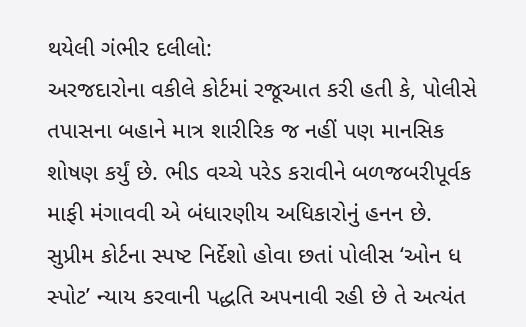થયેલી ગંભીર દલીલો:
અરજદારોના વકીલે કોર્ટમાં રજૂઆત કરી હતી કે, પોલીસે તપાસના બહાને માત્ર શારીરિક જ નહીં પણ માનસિક શોષણ કર્યું છે. ભીડ વચ્ચે પરેડ કરાવીને બળજબરીપૂર્વક માફી મંગાવવી એ બંધારણીય અધિકારોનું હનન છે. સુપ્રીમ કોર્ટના સ્પષ્ટ નિર્દેશો હોવા છતાં પોલીસ ‘ઓન ધ સ્પોટ’ ન્યાય કરવાની પદ્ધતિ અપનાવી રહી છે તે અત્યંત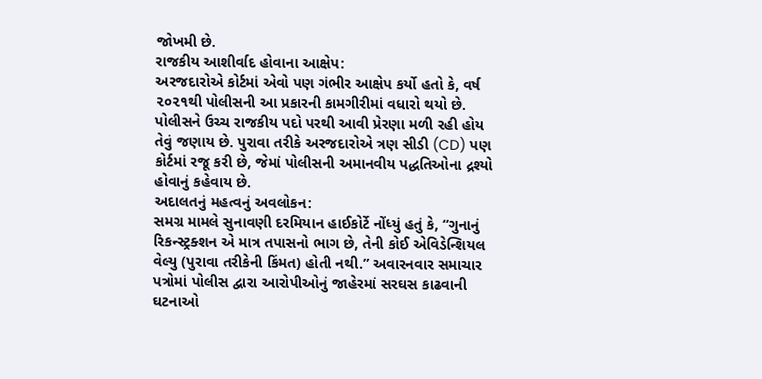જોખમી છે.
રાજકીય આશીર્વાદ હોવાના આક્ષેપ:
અરજદારોએ કોર્ટમાં એવો પણ ગંભીર આક્ષેપ કર્યો હતો કે, વર્ષ ૨૦૨૧થી પોલીસની આ પ્રકારની કામગીરીમાં વધારો થયો છે. પોલીસને ઉચ્ચ રાજકીય પદો પરથી આવી પ્રેરણા મળી રહી હોય તેવું જણાય છે. પુરાવા તરીકે અરજદારોએ ત્રણ સીડી (CD) પણ કોર્ટમાં રજૂ કરી છે, જેમાં પોલીસની અમાનવીય પદ્ધતિઓના દ્રશ્યો હોવાનું કહેવાય છે.
અદાલતનું મહત્વનું અવલોકન:
સમગ્ર મામલે સુનાવણી દરમિયાન હાઈકોર્ટે નોંધ્યું હતું કે, “ગુનાનું રિકન્સ્ટ્રક્શન એ માત્ર તપાસનો ભાગ છે, તેની કોઈ એવિડેન્શિયલ વેલ્યુ (પુરાવા તરીકેની કિંમત) હોતી નથી.” અવારનવાર સમાચાર પત્રોમાં પોલીસ દ્વારા આરોપીઓનું જાહેરમાં સરઘસ કાઢવાની ઘટનાઓ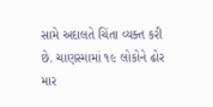સામે અદાલતે ચિંતા વ્યક્ત કરી છે. ચાણસ્મામાં ૧૯ લોકોને ઢોર માર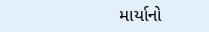માર્યાનો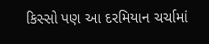કિસ્સો પણ આ દરમિયાન ચર્ચામાં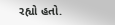રહ્યો હતો.